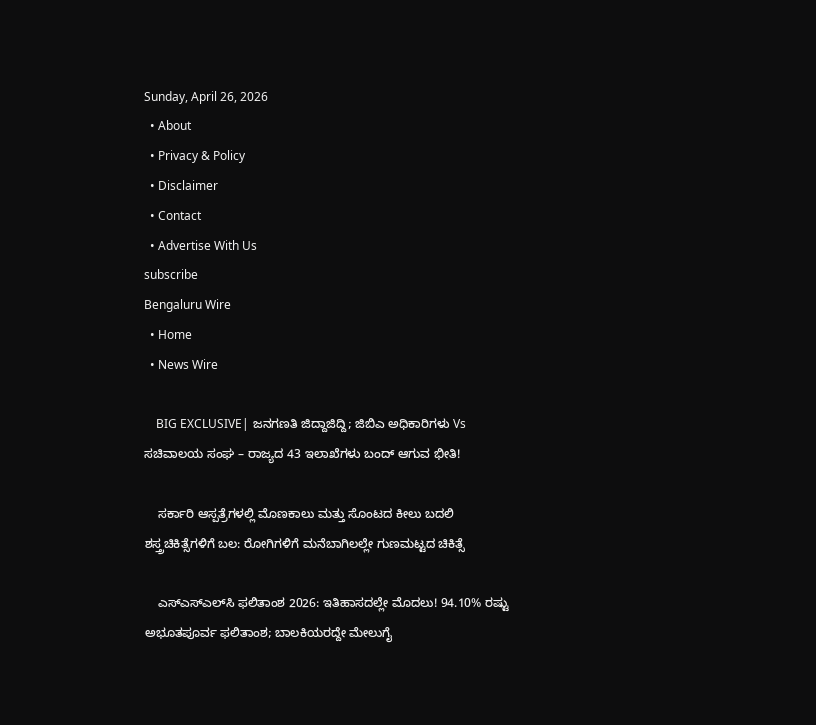Sunday, April 26, 2026
  • About
  • Privacy & Policy
  • Disclaimer
  • Contact
  • Advertise With Us
subscribe
Bengaluru Wire
  • Home
  • News Wire

    BIG EXCLUSIVE| ಜನಗಣತಿ ಜಿದ್ದಾಜಿದ್ದಿ; ಜಿಬಿಎ ಅಧಿಕಾರಿಗಳು Vs ಸಚಿವಾಲಯ ಸಂಘ – ರಾಜ್ಯದ 43 ಇಲಾಖೆಗಳು ಬಂದ್ ಆಗುವ ಭೀತಿ!

    ಸರ್ಕಾರಿ ಆಸ್ಪತ್ರೆಗಳಲ್ಲಿ ಮೊಣಕಾಲು ಮತ್ತು ಸೊಂಟದ ಕೀಲು ಬದಲಿ ಶಸ್ತ್ರಚಿಕಿತ್ಸೆಗಳಿಗೆ ಬಲ: ರೋಗಿಗಳಿಗೆ ಮನೆಬಾಗಿಲಲ್ಲೇ ಗುಣಮಟ್ಟದ ಚಿಕಿತ್ಸೆ

    ಎಸ್‌ಎಸ್‌ಎಲ್‌ಸಿ ಫಲಿತಾಂಶ 2026: ಇತಿಹಾಸದಲ್ಲೇ ಮೊದಲು! 94.10% ರಷ್ಟು ಅಭೂತಪೂರ್ವ ಫಲಿತಾಂಶ; ಬಾಲಕಿಯರದ್ದೇ ಮೇಲುಗೈ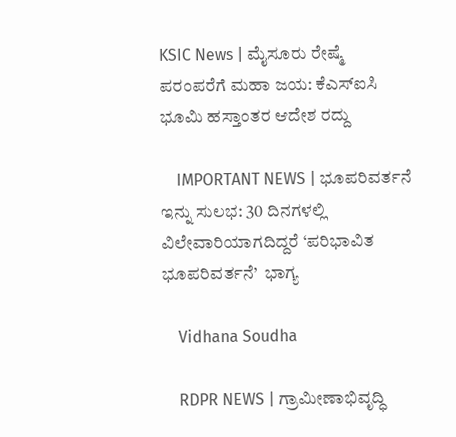KSIC News | ಮೈಸೂರು ರೇಷ್ಮೆ ಪರಂಪರೆಗೆ ಮಹಾ ಜಯ: ಕೆಎಸ್‌ಐಸಿ ಭೂಮಿ ಹಸ್ತಾಂತರ ಆದೇಶ ರದ್ದು

    IMPORTANT NEWS | ಭೂಪರಿವರ್ತನೆ ಇನ್ನು ಸುಲಭ: 30 ದಿನಗಳಲ್ಲಿ ವಿಲೇವಾರಿಯಾಗದಿದ್ದರೆ ‘ಪರಿಭಾವಿತ ಭೂಪರಿವರ್ತನೆ’  ಭಾಗ್ಯ

    Vidhana Soudha

    RDPR NEWS | ಗ್ರಾಮೀಣಾಭಿವೃದ್ಧಿ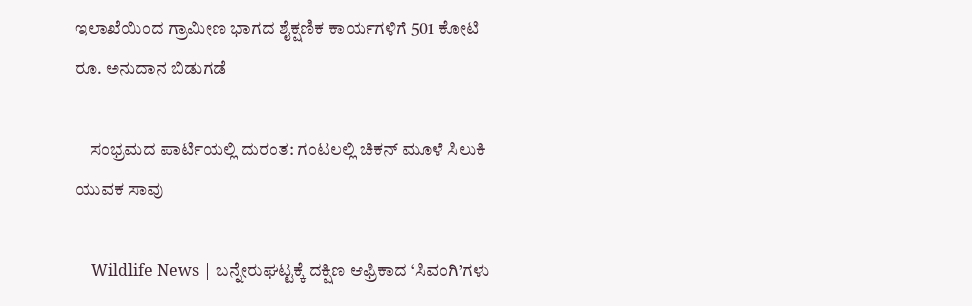ಇಲಾಖೆಯಿಂದ ಗ್ರಾಮೀಣ ಭಾಗದ ಶೈಕ್ಷಣಿಕ ಕಾರ್ಯಗಳಿಗೆ‌ 501 ಕೋಟಿ ರೂ. ಅನುದಾನ ಬಿಡುಗಡೆ

    ಸಂಭ್ರಮದ ಪಾರ್ಟಿಯಲ್ಲಿ ದುರಂತ: ಗಂಟಲಲ್ಲಿ ಚಿಕನ್ ಮೂಳೆ ಸಿಲುಕಿ ಯುವಕ ಸಾವು

    Wildlife News | ಬನ್ನೇರುಘಟ್ಟಕ್ಕೆ ದಕ್ಷಿಣ ಆಫ್ರಿಕಾದ ‘ಸಿವಂಗಿ’ಗಳು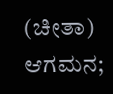(ಚೀತಾ) ಆಗಮನ;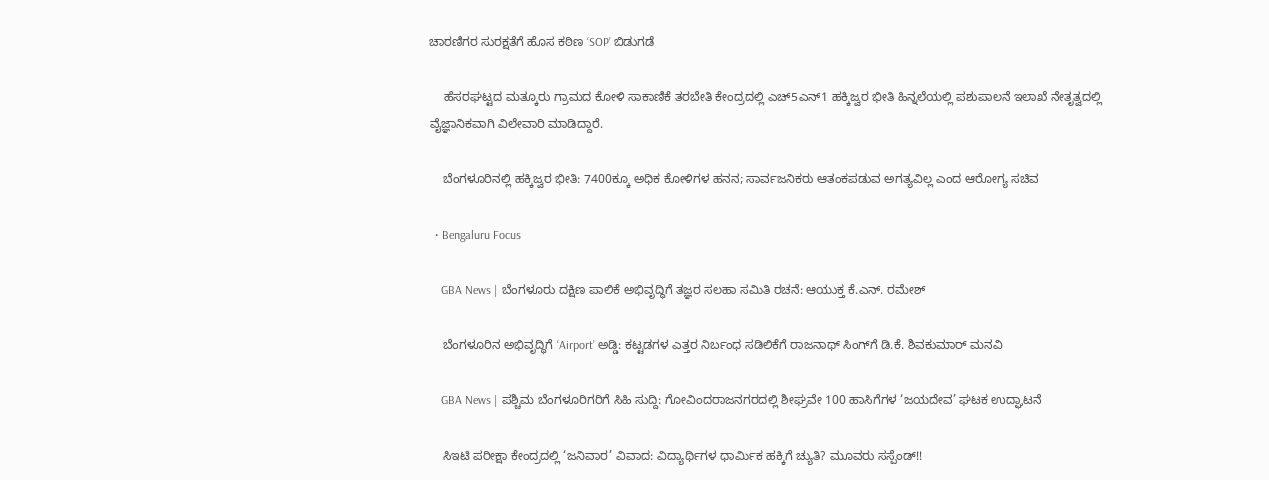ಚಾರಣಿಗರ ಸುರಕ್ಷತೆಗೆ ಹೊಸ ಕಠಿಣ ‘SOP’ ಬಿಡುಗಡೆ

    ಹೆಸರಘಟ್ಟದ ಮತ್ಕೂರು ಗ್ರಾಮದ ಕೋಳಿ ಸಾಕಾಣಿಕೆ ತರಬೇತಿ ಕೇಂದ್ರದಲ್ಲಿ ಎಚ್5ಎನ್1 ಹಕ್ಕಿಜ್ವರ ಭೀತಿ ಹಿನ್ನಲೆಯಲ್ಲಿ ಪಶುಪಾಲನೆ ಇಲಾಖೆ ನೇತೃತ್ವದಲ್ಲಿ ವೈಜ್ಞಾನಿಕವಾಗಿ ವಿಲೇವಾರಿ ಮಾಡಿದ್ದಾರೆ.

    ಬೆಂಗಳೂರಿನಲ್ಲಿ ಹಕ್ಕಿಜ್ವರ ಭೀತಿ: 7400ಕ್ಕೂ ಅಧಿಕ ಕೋಳಿಗಳ ಹನನ; ಸಾರ್ವಜನಿಕರು ಆತಂಕಪಡುವ ಅಗತ್ಯವಿಲ್ಲ ಎಂದ ಆರೋಗ್ಯ ಸಚಿವ

  • Bengaluru Focus

    GBA News | ಬೆಂಗಳೂರು ದಕ್ಷಿಣ ಪಾಲಿಕೆ ಅಭಿವೃದ್ಧಿಗೆ ತಜ್ಞರ ಸಲಹಾ ಸಮಿತಿ ರಚನೆ: ಆಯುಕ್ತ ಕೆ.ಎನ್. ರಮೇಶ್

    ಬೆಂಗಳೂರಿನ ಅಭಿವೃದ್ಧಿಗೆ ‘Airport’ ಅಡ್ಡಿ: ಕಟ್ಟಡಗಳ ಎತ್ತರ ನಿರ್ಬಂಧ ಸಡಿಲಿಕೆಗೆ ರಾಜನಾಥ್ ಸಿಂಗ್‌ಗೆ ಡಿ.ಕೆ. ಶಿವಕುಮಾರ್ ಮನವಿ

    GBA News | ಪಶ್ಚಿಮ ಬೆಂಗಳೂರಿಗರಿಗೆ ಸಿಹಿ ಸುದ್ದಿ: ಗೋವಿಂದರಾಜನಗರದಲ್ಲಿ ಶೀಘ್ರವೇ 100 ಹಾಸಿಗೆಗಳ ‘ಜಯದೇವ’ ಘಟಕ ಉದ್ಘಾಟನೆ

    ಸಿಇಟಿ ಪರೀಕ್ಷಾ ಕೇಂದ್ರದಲ್ಲಿ ‘ಜನಿವಾರ’ ವಿವಾದ: ವಿದ್ಯಾರ್ಥಿಗಳ ಧಾರ್ಮಿಕ ಹಕ್ಕಿಗೆ ಚ್ಯುತಿ? ಮೂವರು ಸಸ್ಪೆಂಡ್!!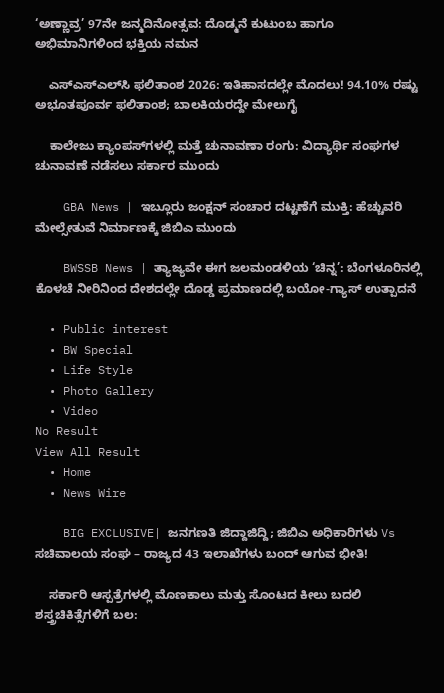‘ಅಣ್ಣಾವ್ರ’ 97ನೇ ಜನ್ಮದಿನೋತ್ಸವ: ದೊಡ್ಮನೆ ಕುಟುಂಬ ಹಾಗೂ ಅಭಿಮಾನಿಗಳಿಂದ ಭಕ್ತಿಯ ನಮನ

    ಎಸ್‌ಎಸ್‌ಎಲ್‌ಸಿ ಫಲಿತಾಂಶ 2026: ಇತಿಹಾಸದಲ್ಲೇ ಮೊದಲು! 94.10% ರಷ್ಟು ಅಭೂತಪೂರ್ವ ಫಲಿತಾಂಶ; ಬಾಲಕಿಯರದ್ದೇ ಮೇಲುಗೈ

    ಕಾಲೇಜು ಕ್ಯಾಂಪಸ್‌ಗಳಲ್ಲಿ ಮತ್ತೆ ಚುನಾವಣಾ ರಂಗು: ವಿದ್ಯಾರ್ಥಿ ಸಂಘಗಳ ಚುನಾವಣೆ ನಡೆಸಲು ಸರ್ಕಾರ ಮುಂದು

    GBA News | ಇಬ್ಲೂರು ಜಂಕ್ಷನ್ ಸಂಚಾರ ದಟ್ಟಣೆಗೆ ಮುಕ್ತಿ: ಹೆಚ್ಚುವರಿ ಮೇಲ್ಸೇತುವೆ ನಿರ್ಮಾಣಕ್ಕೆ ಜಿಬಿಎ ಮುಂದು

    BWSSB News | ತ್ಯಾಜ್ಯವೇ ಈಗ ಜಲಮಂಡಳಿಯ ‘ಚಿನ್ನ’: ಬೆಂಗಳೂರಿನಲ್ಲಿ ಕೊಳಚೆ ನೀರಿನಿಂದ ದೇಶದಲ್ಲೇ ದೊಡ್ಡ ಪ್ರಮಾಣದಲ್ಲಿ ಬಯೋ-ಗ್ಯಾಸ್ ಉತ್ಪಾದನೆ

  • Public interest
  • BW Special
  • Life Style
  • Photo Gallery
  • Video
No Result
View All Result
  • Home
  • News Wire

    BIG EXCLUSIVE| ಜನಗಣತಿ ಜಿದ್ದಾಜಿದ್ದಿ; ಜಿಬಿಎ ಅಧಿಕಾರಿಗಳು Vs ಸಚಿವಾಲಯ ಸಂಘ – ರಾಜ್ಯದ 43 ಇಲಾಖೆಗಳು ಬಂದ್ ಆಗುವ ಭೀತಿ!

    ಸರ್ಕಾರಿ ಆಸ್ಪತ್ರೆಗಳಲ್ಲಿ ಮೊಣಕಾಲು ಮತ್ತು ಸೊಂಟದ ಕೀಲು ಬದಲಿ ಶಸ್ತ್ರಚಿಕಿತ್ಸೆಗಳಿಗೆ ಬಲ: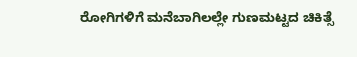ರೋಗಿಗಳಿಗೆ ಮನೆಬಾಗಿಲಲ್ಲೇ ಗುಣಮಟ್ಟದ ಚಿಕಿತ್ಸೆ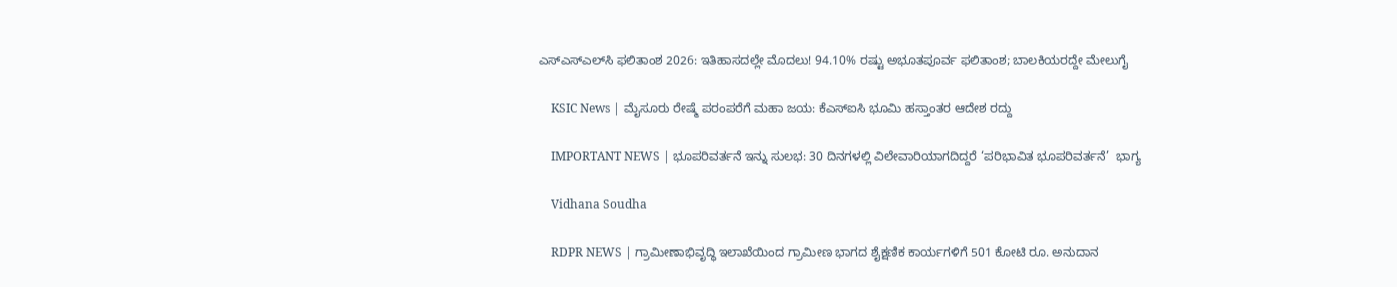ಎಸ್‌ಎಸ್‌ಎಲ್‌ಸಿ ಫಲಿತಾಂಶ 2026: ಇತಿಹಾಸದಲ್ಲೇ ಮೊದಲು! 94.10% ರಷ್ಟು ಅಭೂತಪೂರ್ವ ಫಲಿತಾಂಶ; ಬಾಲಕಿಯರದ್ದೇ ಮೇಲುಗೈ

    KSIC News | ಮೈಸೂರು ರೇಷ್ಮೆ ಪರಂಪರೆಗೆ ಮಹಾ ಜಯ: ಕೆಎಸ್‌ಐಸಿ ಭೂಮಿ ಹಸ್ತಾಂತರ ಆದೇಶ ರದ್ದು

    IMPORTANT NEWS | ಭೂಪರಿವರ್ತನೆ ಇನ್ನು ಸುಲಭ: 30 ದಿನಗಳಲ್ಲಿ ವಿಲೇವಾರಿಯಾಗದಿದ್ದರೆ ‘ಪರಿಭಾವಿತ ಭೂಪರಿವರ್ತನೆ’  ಭಾಗ್ಯ

    Vidhana Soudha

    RDPR NEWS | ಗ್ರಾಮೀಣಾಭಿವೃದ್ಧಿ ಇಲಾಖೆಯಿಂದ ಗ್ರಾಮೀಣ ಭಾಗದ ಶೈಕ್ಷಣಿಕ ಕಾರ್ಯಗಳಿಗೆ‌ 501 ಕೋಟಿ ರೂ. ಅನುದಾನ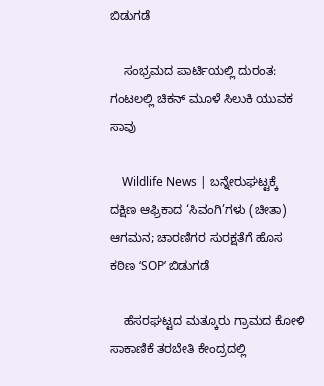ಬಿಡುಗಡೆ

    ಸಂಭ್ರಮದ ಪಾರ್ಟಿಯಲ್ಲಿ ದುರಂತ: ಗಂಟಲಲ್ಲಿ ಚಿಕನ್ ಮೂಳೆ ಸಿಲುಕಿ ಯುವಕ ಸಾವು

    Wildlife News | ಬನ್ನೇರುಘಟ್ಟಕ್ಕೆ ದಕ್ಷಿಣ ಆಫ್ರಿಕಾದ ‘ಸಿವಂಗಿ’ಗಳು (ಚೀತಾ) ಆಗಮನ; ಚಾರಣಿಗರ ಸುರಕ್ಷತೆಗೆ ಹೊಸ ಕಠಿಣ ‘SOP’ ಬಿಡುಗಡೆ

    ಹೆಸರಘಟ್ಟದ ಮತ್ಕೂರು ಗ್ರಾಮದ ಕೋಳಿ ಸಾಕಾಣಿಕೆ ತರಬೇತಿ ಕೇಂದ್ರದಲ್ಲಿ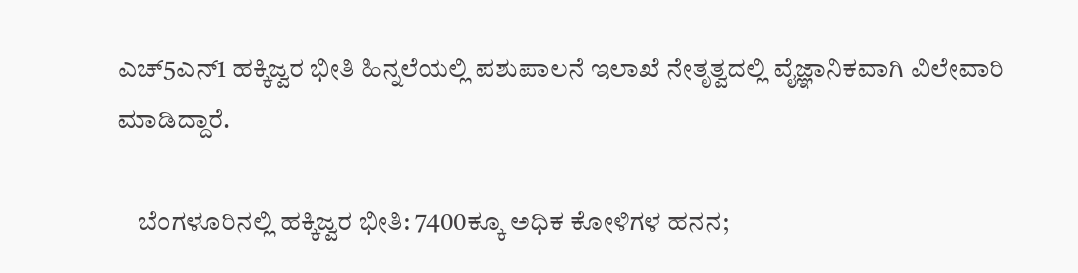ಎಚ್5ಎನ್1 ಹಕ್ಕಿಜ್ವರ ಭೀತಿ ಹಿನ್ನಲೆಯಲ್ಲಿ ಪಶುಪಾಲನೆ ಇಲಾಖೆ ನೇತೃತ್ವದಲ್ಲಿ ವೈಜ್ಞಾನಿಕವಾಗಿ ವಿಲೇವಾರಿ ಮಾಡಿದ್ದಾರೆ.

    ಬೆಂಗಳೂರಿನಲ್ಲಿ ಹಕ್ಕಿಜ್ವರ ಭೀತಿ: 7400ಕ್ಕೂ ಅಧಿಕ ಕೋಳಿಗಳ ಹನನ;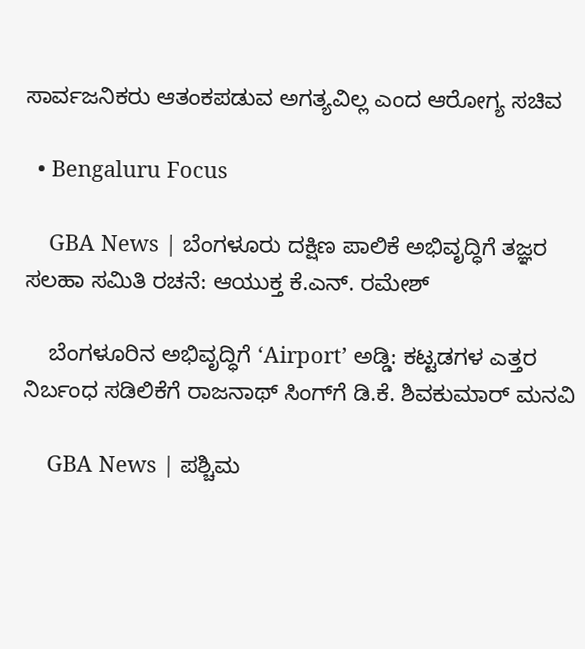ಸಾರ್ವಜನಿಕರು ಆತಂಕಪಡುವ ಅಗತ್ಯವಿಲ್ಲ ಎಂದ ಆರೋಗ್ಯ ಸಚಿವ

  • Bengaluru Focus

    GBA News | ಬೆಂಗಳೂರು ದಕ್ಷಿಣ ಪಾಲಿಕೆ ಅಭಿವೃದ್ಧಿಗೆ ತಜ್ಞರ ಸಲಹಾ ಸಮಿತಿ ರಚನೆ: ಆಯುಕ್ತ ಕೆ.ಎನ್. ರಮೇಶ್

    ಬೆಂಗಳೂರಿನ ಅಭಿವೃದ್ಧಿಗೆ ‘Airport’ ಅಡ್ಡಿ: ಕಟ್ಟಡಗಳ ಎತ್ತರ ನಿರ್ಬಂಧ ಸಡಿಲಿಕೆಗೆ ರಾಜನಾಥ್ ಸಿಂಗ್‌ಗೆ ಡಿ.ಕೆ. ಶಿವಕುಮಾರ್ ಮನವಿ

    GBA News | ಪಶ್ಚಿಮ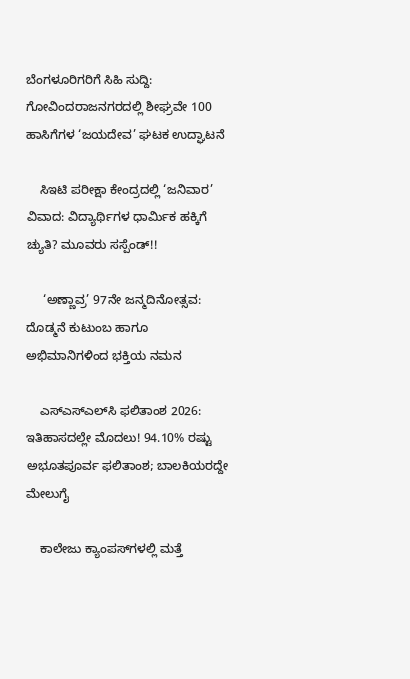ಬೆಂಗಳೂರಿಗರಿಗೆ ಸಿಹಿ ಸುದ್ದಿ: ಗೋವಿಂದರಾಜನಗರದಲ್ಲಿ ಶೀಘ್ರವೇ 100 ಹಾಸಿಗೆಗಳ ‘ಜಯದೇವ’ ಘಟಕ ಉದ್ಘಾಟನೆ

    ಸಿಇಟಿ ಪರೀಕ್ಷಾ ಕೇಂದ್ರದಲ್ಲಿ ‘ಜನಿವಾರ’ ವಿವಾದ: ವಿದ್ಯಾರ್ಥಿಗಳ ಧಾರ್ಮಿಕ ಹಕ್ಕಿಗೆ ಚ್ಯುತಿ? ಮೂವರು ಸಸ್ಪೆಂಡ್!!

     ‘ಅಣ್ಣಾವ್ರ’ 97ನೇ ಜನ್ಮದಿನೋತ್ಸವ: ದೊಡ್ಮನೆ ಕುಟುಂಬ ಹಾಗೂ ಅಭಿಮಾನಿಗಳಿಂದ ಭಕ್ತಿಯ ನಮನ

    ಎಸ್‌ಎಸ್‌ಎಲ್‌ಸಿ ಫಲಿತಾಂಶ 2026: ಇತಿಹಾಸದಲ್ಲೇ ಮೊದಲು! 94.10% ರಷ್ಟು ಅಭೂತಪೂರ್ವ ಫಲಿತಾಂಶ; ಬಾಲಕಿಯರದ್ದೇ ಮೇಲುಗೈ

    ಕಾಲೇಜು ಕ್ಯಾಂಪಸ್‌ಗಳಲ್ಲಿ ಮತ್ತೆ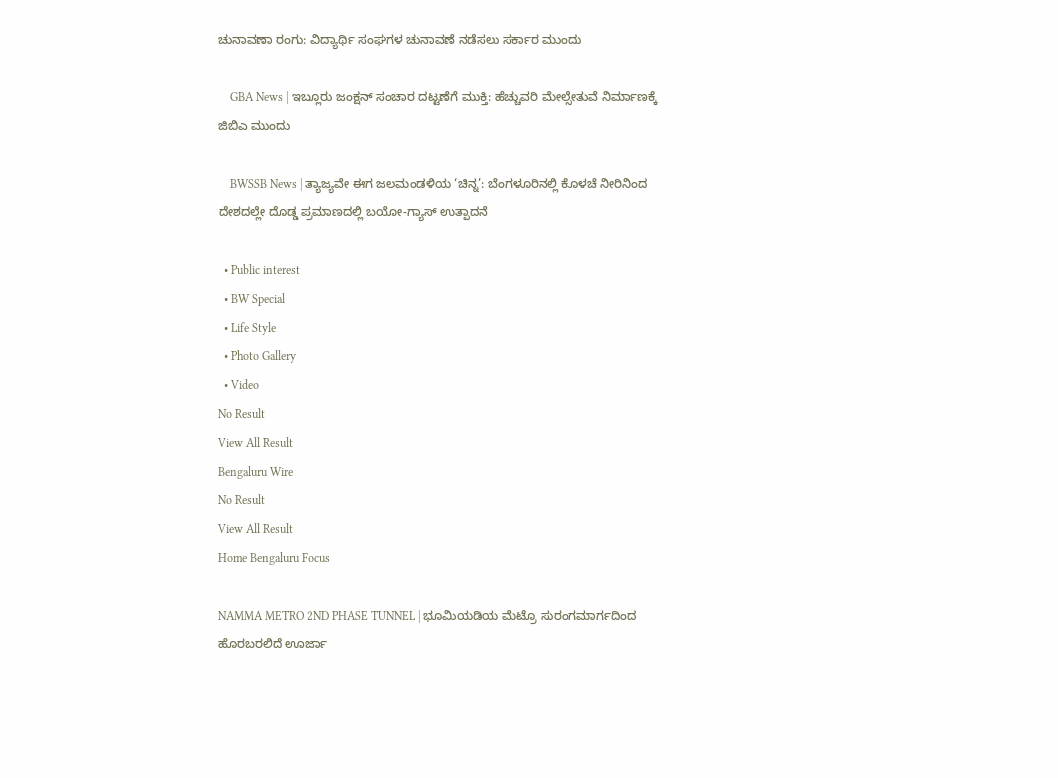ಚುನಾವಣಾ ರಂಗು: ವಿದ್ಯಾರ್ಥಿ ಸಂಘಗಳ ಚುನಾವಣೆ ನಡೆಸಲು ಸರ್ಕಾರ ಮುಂದು

    GBA News | ಇಬ್ಲೂರು ಜಂಕ್ಷನ್ ಸಂಚಾರ ದಟ್ಟಣೆಗೆ ಮುಕ್ತಿ: ಹೆಚ್ಚುವರಿ ಮೇಲ್ಸೇತುವೆ ನಿರ್ಮಾಣಕ್ಕೆ ಜಿಬಿಎ ಮುಂದು

    BWSSB News | ತ್ಯಾಜ್ಯವೇ ಈಗ ಜಲಮಂಡಳಿಯ ‘ಚಿನ್ನ’: ಬೆಂಗಳೂರಿನಲ್ಲಿ ಕೊಳಚೆ ನೀರಿನಿಂದ ದೇಶದಲ್ಲೇ ದೊಡ್ಡ ಪ್ರಮಾಣದಲ್ಲಿ ಬಯೋ-ಗ್ಯಾಸ್ ಉತ್ಪಾದನೆ

  • Public interest
  • BW Special
  • Life Style
  • Photo Gallery
  • Video
No Result
View All Result
Bengaluru Wire
No Result
View All Result
Home Bengaluru Focus

NAMMA METRO 2ND PHASE TUNNEL | ಭೂಮಿಯಡಿಯ ಮೆಟ್ರೊ ಸುರಂಗಮಾರ್ಗದಿಂದ ಹೊರಬರಲಿದೆ ಊರ್ಜಾ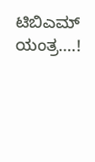ಟಿಬಿಎಮ್ ಯಂತ್ರ….!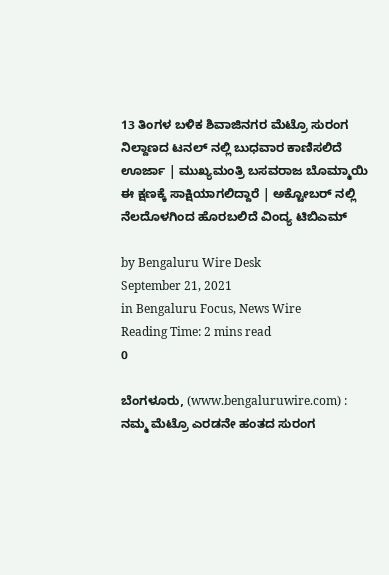13 ತಿಂಗಳ ಬಳಿಕ ಶಿವಾಜಿನಗರ ಮೆಟ್ರೊ ಸುರಂಗ ನಿಲ್ದಾಣದ ಟನಲ್ ನಲ್ಲಿ ಬುಧವಾರ ಕಾಣಿಸಲಿದೆ ಊರ್ಜಾ | ಮುಖ್ಯಮಂತ್ರಿ ಬಸವರಾಜ ಬೊಮ್ಮಾಯಿ ಈ ಕ್ಷಣಕ್ಕೆ ಸಾಕ್ಷಿಯಾಗಲಿದ್ದಾರೆ | ಅಕ್ಟೋಬರ್ ನಲ್ಲಿ ನೆಲದೊಳಗಿಂದ ಹೊರಬಲಿದೆ ವಿಂದ್ಯ ಟಿಬಿಎಮ್

by Bengaluru Wire Desk
September 21, 2021
in Bengaluru Focus, News Wire
Reading Time: 2 mins read
0

ಬೆಂಗಳೂರು, (www.bengaluruwire.com) : ನಮ್ಮ ಮೆಟ್ರೊ ಎರಡನೇ ಹಂತದ ಸುರಂಗ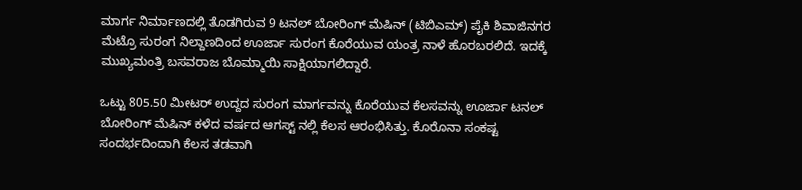ಮಾರ್ಗ ನಿರ್ಮಾಣದಲ್ಲಿ ತೊಡಗಿರುವ 9 ಟನಲ್ ಬೋರಿಂಗ್ ಮೆಷಿನ್ (ಟಿಬಿಎಮ್) ಪೈಕಿ ಶಿವಾಜಿನಗರ ಮೆಟ್ರೊ ಸುರಂಗ ನಿಲ್ದಾಣದಿಂದ ಊರ್ಜಾ ಸುರಂಗ ಕೊರೆಯುವ ಯಂತ್ರ ನಾಳೆ ಹೊರಬರಲಿದೆ. ಇದಕ್ಕೆ ಮುಖ್ಯಮಂತ್ರಿ ಬಸವರಾಜ ಬೊಮ್ಮಾಯಿ ಸಾಕ್ಷಿಯಾಗಲಿದ್ದಾರೆ.

ಒಟ್ಟು 805.50 ಮೀಟರ್ ಉದ್ದದ ಸುರಂಗ ಮಾರ್ಗವನ್ನು ಕೊರೆಯುವ ಕೆಲಸವನ್ನು ಊರ್ಜಾ ಟನಲ್ ಬೋರಿಂಗ್ ಮೆಷಿನ್ ಕಳೆದ ವರ್ಷದ ಆಗಸ್ಟ್ ನಲ್ಲಿ ಕೆಲಸ ಆರಂಭಿಸಿತ್ತು. ಕೊರೊನಾ ಸಂಕಷ್ಟ ಸಂದರ್ಭದಿಂದಾಗಿ ಕೆಲಸ ತಡವಾಗಿ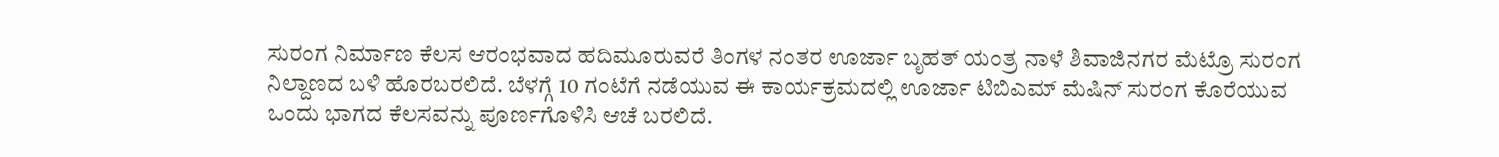ಸುರಂಗ ನಿರ್ಮಾಣ ಕೆಲಸ ಆರಂಭವಾದ ಹದಿಮೂರುವರೆ ತಿಂಗಳ ನಂತರ ಊರ್ಜಾ ಬೃಹತ್ ಯಂತ್ರ ನಾಳೆ ಶಿವಾಜಿನಗರ ಮೆಟ್ರೊ ಸುರಂಗ ನಿಲ್ದಾಣದ ಬಳಿ ಹೊರಬರಲಿದೆ. ಬೆಳಗ್ಗೆ 10 ಗಂಟೆಗೆ ನಡೆಯುವ ಈ ಕಾರ್ಯಕ್ರಮದಲ್ಲಿ ಊರ್ಜಾ ಟಿಬಿಎಮ್ ಮೆಷಿನ್ ಸುರಂಗ ಕೊರೆಯುವ ಒಂದು ಭಾಗದ ಕೆಲಸವನ್ನು ಪೂರ್ಣಗೊಳಿಸಿ ಆಚೆ ಬರಲಿದೆ.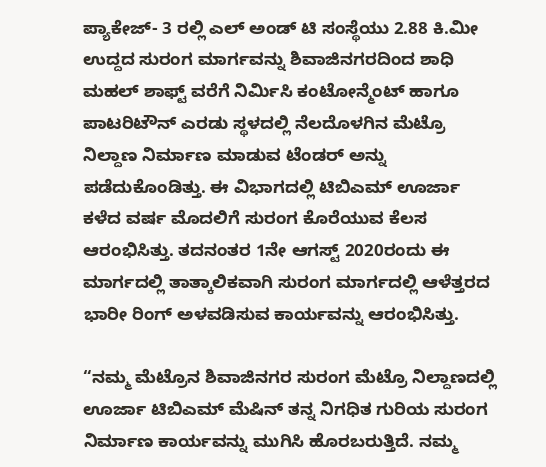ಪ್ಯಾಕೇಜ್- 3 ರಲ್ಲಿ ಎಲ್ ಅಂಡ್ ಟಿ ಸಂಸ್ಥೆಯು 2.88 ಕಿ.ಮೀ ಉದ್ದದ ಸುರಂಗ ಮಾರ್ಗವನ್ನು ಶಿವಾಜಿನಗರದಿಂದ ಶಾಧಿ ಮಹಲ್ ಶಾಫ್ಟ್ ವರೆಗೆ ನಿರ್ಮಿಸಿ ಕಂಟೋನ್ಮೆಂಟ್ ಹಾಗೂ ಪಾಟರಿಟೌನ್ ಎರಡು ಸ್ಥಳದಲ್ಲಿ ನೆಲದೊಳಗಿನ ಮೆಟ್ರೊ ನಿಲ್ದಾಣ ನಿರ್ಮಾಣ ಮಾಡುವ ಟೆಂಡರ್ ಅನ್ನು ಪಡೆದುಕೊಂಡಿತ್ತು. ಈ ವಿಭಾಗದಲ್ಲಿ ಟಿಬಿಎಮ್ ಊರ್ಜಾ ಕಳೆದ ವರ್ಷ ಮೊದಲಿಗೆ ಸುರಂಗ ಕೊರೆಯುವ ಕೆಲಸ ಆರಂಭಿಸಿತ್ತು. ತದನಂತರ 1ನೇ ಆಗಸ್ಟ್ 2020ರಂದು ಈ ಮಾರ್ಗದಲ್ಲಿ ತಾತ್ಕಾಲಿಕವಾಗಿ ಸುರಂಗ ಮಾರ್ಗದಲ್ಲಿ ಆಳೆತ್ತರದ ಭಾರೀ ರಿಂಗ್ ಅಳವಡಿಸುವ ಕಾರ್ಯವನ್ನು ಆರಂಭಿಸಿತ್ತು.

“ನಮ್ಮ ಮೆಟ್ರೊನ ಶಿವಾಜಿನಗರ ಸುರಂಗ ಮೆಟ್ರೊ ನಿಲ್ದಾಣದಲ್ಲಿ ಊರ್ಜಾ ಟಿಬಿಎಮ್ ಮೆಷಿನ್ ತನ್ನ ನಿಗಧಿತ ಗುರಿಯ ಸುರಂಗ ನಿರ್ಮಾಣ ಕಾರ್ಯವನ್ನು ಮುಗಿಸಿ ಹೊರಬರುತ್ತಿದೆ. ನಮ್ಮ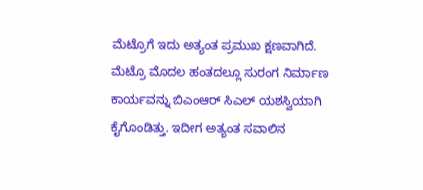ಮೆಟ್ರೊಗೆ ಇದು ಅತ್ಯಂತ ಪ್ರಮುಖ ಕ್ಷಣವಾಗಿದೆ. ಮೆಟ್ರೊ ಮೊದಲ ಹಂತದಲ್ಲೂ ಸುರಂಗ ನಿರ್ಮಾಣ ಕಾರ್ಯವನ್ನು ಬಿಎಂಆರ್ ಸಿಎಲ್ ಯಶಸ್ವಿಯಾಗಿ ಕೈಗೊಂಡಿತ್ತು. ಇದೀಗ ಅತ್ಯಂತ ಸವಾಲಿನ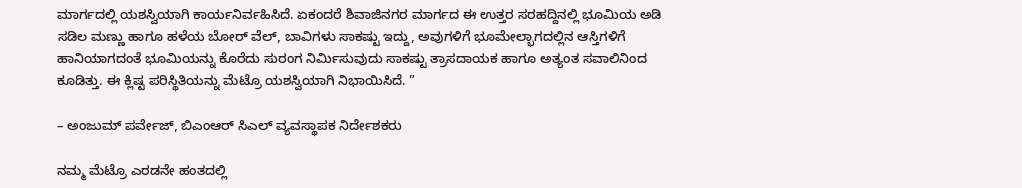ಮಾರ್ಗದಲ್ಲಿ ಯಶಸ್ವಿಯಾಗಿ ಕಾರ್ಯನಿರ್ವಹಿಸಿದೆ. ಏಕಂದರೆ ಶಿವಾಜಿನಗರ ಮಾರ್ಗದ ಈ ಉತ್ತರ ಸರಹದ್ದಿನಲ್ಲಿ ಭೂಮಿಯ ಅಡಿ ಸಡಿಲ ಮಣ್ಣು ಹಾಗೂ ಹಳೆಯ ಬೋರ್ ವೆಲ್, ಬಾವಿಗಳು ಸಾಕಷ್ಟು ಇದ್ದು, ಅವುಗಳಿಗೆ ಭೂಮೇಲ್ಭಾಗದಲ್ಲಿನ ಆಸ್ತಿಗಳಿಗೆ ಹಾನಿಯಾಗದಂತೆ ಭೂಮಿಯನ್ನು ಕೊರೆದು ಸುರಂಗ ನಿರ್ಮಿಸುವುದು ಸಾಕಷ್ಟು ತ್ರಾಸದಾಯಕ ಹಾಗೂ ಅತ್ಯಂತ ಸವಾಲಿನಿಂದ ಕೂಡಿತ್ತು. ಈ ಕ್ಲಿಷ್ಟ ಪರಿಸ್ಥಿತಿಯನ್ನು ಮೆಟ್ರೊ ಯಶಸ್ವಿಯಾಗಿ ನಿಭಾಯಿಸಿದೆ. ”

– ಅಂಜುಮ್ ಪರ್ವೇಜ್, ಬಿಎಂಆರ್ ಸಿಎಲ್ ವ್ಯವಸ್ಥಾಪಕ ನಿರ್ದೇಶಕರು

ನಮ್ಮ ಮೆಟ್ರೊ ಎರಡನೇ ಹಂತದಲ್ಲಿ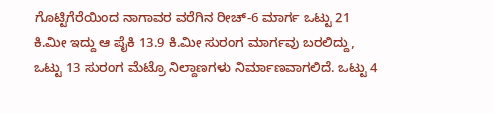ಗೊಟ್ಟಿಗೆರೆಯಿಂದ ನಾಗಾವರ ವರೆಗಿನ ರೀಚ್-6 ಮಾರ್ಗ ಒಟ್ಟು 21 ಕಿ.ಮೀ ಇದ್ದು ಆ ಪೈಕಿ 13.9 ಕಿ.ಮೀ ಸುರಂಗ ಮಾರ್ಗವು ಬರಲಿದ್ದು, ಒಟ್ಟು 13 ಸುರಂಗ ಮೆಟ್ರೊ ನಿಲ್ದಾಣಗಳು ನಿರ್ಮಾಣವಾಗಲಿದೆ. ಒಟ್ಟು 4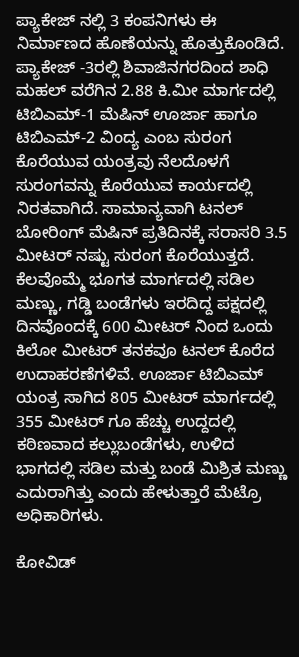ಪ್ಯಾಕೇಜ್ ನಲ್ಲಿ 3 ಕಂಪನಿಗಳು ಈ ನಿರ್ಮಾಣದ ಹೊಣೆಯನ್ನು ಹೊತ್ತುಕೊಂಡಿದೆ. ಪ್ಯಾಕೇಜ್ -3ರಲ್ಲಿ ಶಿವಾಜಿನಗರದಿಂದ ಶಾಧಿ ಮಹಲ್ ವರೆಗಿನ 2.88 ಕಿ.ಮೀ ಮಾರ್ಗದಲ್ಲಿ ಟಿಬಿಎಮ್-1 ಮೆಷಿನ್ ಊರ್ಜಾ ಹಾಗೂ ಟಿಬಿಎಮ್-2 ವಿಂದ್ಯ ಎಂಬ ಸುರಂಗ ಕೊರೆಯುವ ಯಂತ್ರವು ನೆಲದೊಳಗೆ ಸುರಂಗವನ್ನು ಕೊರೆಯುವ ಕಾರ್ಯದಲ್ಲಿ ನಿರತವಾಗಿದೆ. ಸಾಮಾನ್ಯವಾಗಿ ಟನಲ್ ಬೋರಿಂಗ್ ಮೆಷಿನ್ ಪ್ರತಿದಿನಕ್ಕೆ ಸರಾಸರಿ 3.5 ಮೀಟರ್ ನಷ್ಟು ಸುರಂಗ ಕೊರೆಯುತ್ತದೆ. ಕೆಲವೊಮ್ಮೆ ಭೂಗತ ಮಾರ್ಗದಲ್ಲಿ ಸಡಿಲ ಮಣ್ಣು, ಗಡ್ಡಿ ಬಂಡೆಗಳು ಇರದಿದ್ದ ಪಕ್ಷದಲ್ಲಿ ದಿನವೊಂದಕ್ಕೆ 600 ಮೀಟರ್ ನಿಂದ ಒಂದು ಕಿಲೋ ಮೀಟರ್ ತನಕವೂ ಟನಲ್ ಕೊರೆದ ಉದಾಹರಣೆಗಳಿವೆ. ಊರ್ಜಾ ಟಿಬಿಎಮ್ ಯಂತ್ರ ಸಾಗಿದ 805 ಮೀಟರ್ ಮಾರ್ಗದಲ್ಲಿ 355 ಮೀಟರ್ ಗೂ ಹೆಚ್ಚು ಉದ್ದದಲ್ಲಿ ಕಠಿಣವಾದ ಕಲ್ಲುಬಂಡೆಗಳು, ಉಳಿದ ಭಾಗದಲ್ಲಿ ಸಡಿಲ ಮತ್ತು ಬಂಡೆ ಮಿಶ್ರಿತ ಮಣ್ಣು ಎದುರಾಗಿತ್ತು ಎಂದು ಹೇಳುತ್ತಾರೆ ಮೆಟ್ರೊ ಅಧಿಕಾರಿಗಳು.

ಕೋವಿಡ್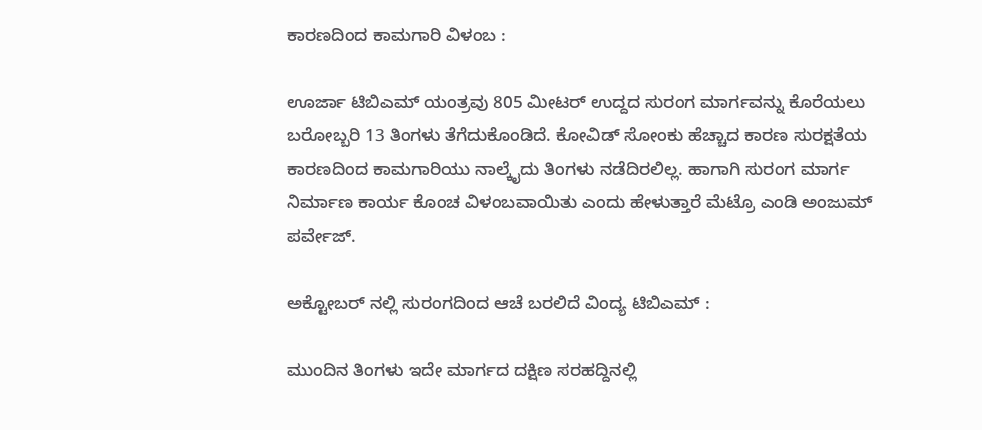ಕಾರಣದಿಂದ ಕಾಮಗಾರಿ ವಿಳಂಬ :

ಊರ್ಜಾ ಟಿಬಿಎಮ್ ಯಂತ್ರವು 805 ಮೀಟರ್ ಉದ್ದದ ಸುರಂಗ ಮಾರ್ಗವನ್ನು ಕೊರೆಯಲು ಬರೋಬ್ಬರಿ 13 ತಿಂಗಳು ತೆಗೆದುಕೊಂಡಿದೆ. ಕೋವಿಡ್ ಸೋಂಕು ಹೆಚ್ಚಾದ ಕಾರಣ ಸುರಕ್ಷತೆಯ ಕಾರಣದಿಂದ ಕಾಮಗಾರಿಯು ನಾಲ್ಕೈದು ತಿಂಗಳು ನಡೆದಿರಲಿಲ್ಲ. ಹಾಗಾಗಿ ಸುರಂಗ ಮಾರ್ಗ ನಿರ್ಮಾಣ ಕಾರ್ಯ ಕೊಂಚ ವಿಳಂಬವಾಯಿತು ಎಂದು ಹೇಳುತ್ತಾರೆ ಮೆಟ್ರೊ ಎಂಡಿ ಅಂಜುಮ್ ಪರ್ವೇಜ್.

ಅಕ್ಟೋಬರ್ ನಲ್ಲಿ ಸುರಂಗದಿಂದ ಆಚೆ ಬರಲಿದೆ ವಿಂದ್ಯ ಟಿಬಿಎಮ್ :

ಮುಂದಿನ ತಿಂಗಳು ಇದೇ ಮಾರ್ಗದ ದಕ್ಷಿಣ ಸರಹದ್ದಿನಲ್ಲಿ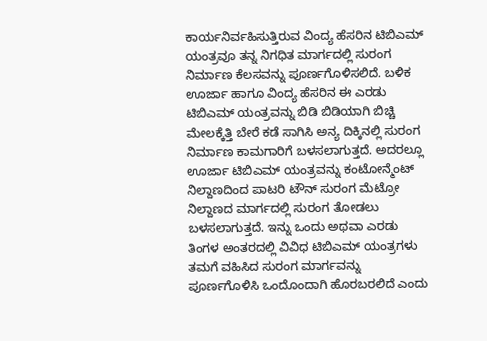ಕಾರ್ಯನಿರ್ವಹಿಸುತ್ತಿರುವ ವಿಂದ್ಯ ಹೆಸರಿನ ಟಿಬಿಎಮ್ ಯಂತ್ರವೂ ತನ್ನ ನಿಗಧಿತ ಮಾರ್ಗದಲ್ಲಿ ಸುರಂಗ ನಿರ್ಮಾಣ ಕೆಲಸವನ್ನು ಪೂರ್ಣಗೊಳಿಸಲಿದೆ. ಬಳಿಕ ಊರ್ಜಾ ಹಾಗೂ ವಿಂದ್ಯ ಹೆಸರಿನ ಈ ಎರಡು ಟಿಬಿಎಮ್ ಯಂತ್ರವನ್ನು ಬಿಡಿ ಬಿಡಿಯಾಗಿ ಬಿಚ್ಚಿ ಮೇಲಕ್ಕೆತ್ತಿ ಬೇರೆ ಕಡೆ ಸಾಗಿಸಿ ಅನ್ಯ ದಿಕ್ಕಿನಲ್ಲಿ ಸುರಂಗ ನಿರ್ಮಾಣ ಕಾಮಗಾರಿಗೆ ಬಳಸಲಾಗುತ್ತದೆ. ಅದರಲ್ಲೂ ಊರ್ಜಾ ಟಿಬಿಎಮ್ ಯಂತ್ರವನ್ನು ಕಂಟೋನ್ಮೆಂಟ್ ನಿಲ್ದಾಣದಿಂದ ಪಾಟರಿ ಟೌನ್ ಸುರಂಗ ಮೆಟ್ರೋ ನಿಲ್ದಾಣದ ಮಾರ್ಗದಲ್ಲಿ ಸುರಂಗ ತೋಡಲು ಬಳಸಲಾಗುತ್ತದೆ. ಇನ್ನು ಒಂದು ಅಥವಾ ಎರಡು ತಿಂಗಳ ಅಂತರದಲ್ಲಿ ವಿವಿಧ ಟಿಬಿಎಮ್ ಯಂತ್ರಗಳು ತಮಗೆ ವಹಿಸಿದ ಸುರಂಗ ಮಾರ್ಗವನ್ನು ಪೂರ್ಣಗೊಳಿಸಿ ಒಂದೊಂದಾಗಿ ಹೊರಬರಲಿದೆ ಎಂದು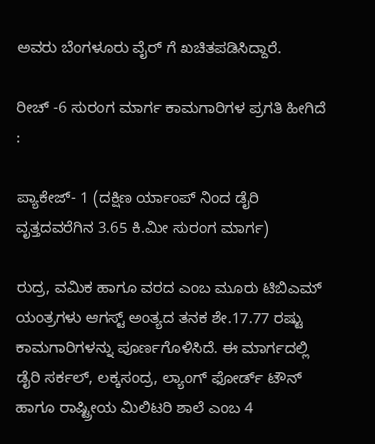ಅವರು ಬೆಂಗಳೂರು ವೈರ್ ಗೆ ಖಚಿತಪಡಿಸಿದ್ದಾರೆ.

ರೀಚ್ -6 ಸುರಂಗ ಮಾರ್ಗ ಕಾಮಗಾರಿಗಳ ಪ್ರಗತಿ ಹೀಗಿದೆ :

ಪ್ಯಾಕೇಜ್- 1 (ದಕ್ಷಿಣ ರ್ಯಾಂಪ್ ನಿಂದ ಡೈರಿ ವೃತ್ತದವರೆಗಿನ 3.65 ಕಿ.ಮೀ ಸುರಂಗ ಮಾರ್ಗ)

ರುದ್ರ, ವಮಿಕ ಹಾಗೂ ವರದ ಎಂಬ ಮೂರು ಟಿಬಿಎಮ್ ಯಂತ್ರಗಳು ಆಗಸ್ಟ್ ಅಂತ್ಯದ ತನಕ ಶೇ.17.77 ರಷ್ಟು ಕಾಮಗಾರಿಗಳನ್ನು ಪೂರ್ಣಗೊಳಿಸಿದೆ. ಈ ಮಾರ್ಗದಲ್ಲಿ ಡೈರಿ ಸರ್ಕಲ್, ಲಕ್ಕಸಂದ್ರ, ಲ್ಯಾಂಗ್ ಫೋರ್ಡ್ ಟೌನ್ ಹಾಗೂ ರಾಷ್ಟ್ರೀಯ ಮಿಲಿಟರಿ ಶಾಲೆ ಎಂಬ 4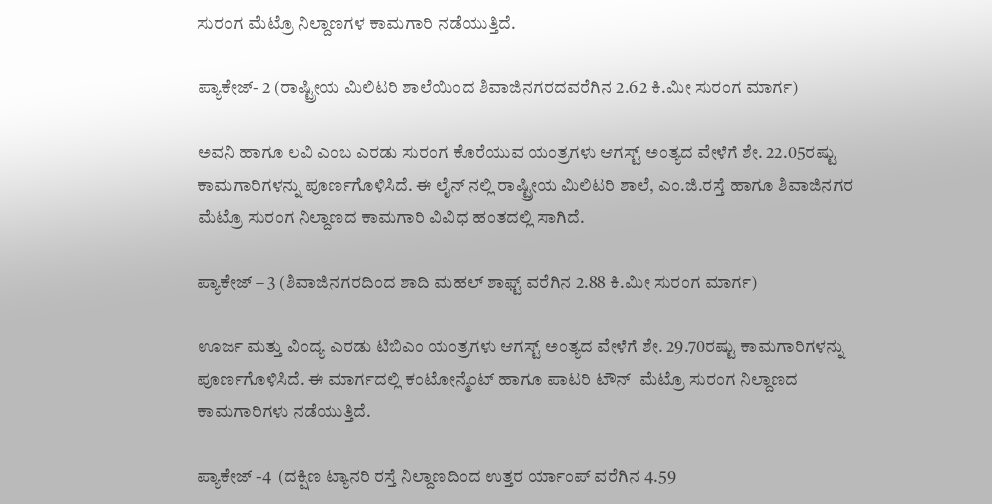ಸುರಂಗ ಮೆಟ್ರೊ ನಿಲ್ದಾಣಗಳ ಕಾಮಗಾರಿ ನಡೆಯುತ್ತಿದೆ.

ಪ್ಯಾಕೇಜ್- 2 (ರಾಷ್ಟ್ರೀಯ ಮಿಲಿಟರಿ ಶಾಲೆಯಿಂದ ಶಿವಾಜಿನಗರದವರೆಗಿನ 2.62 ಕಿ.ಮೀ ಸುರಂಗ ಮಾರ್ಗ)

ಅವನಿ ಹಾಗೂ ಲವಿ ಎಂಬ ಎರಡು ಸುರಂಗ ಕೊರೆಯುವ ಯಂತ್ರಗಳು ಆಗಸ್ಟ್ ಅಂತ್ಯದ ವೇಳೆಗೆ ಶೇ. 22.05ರಷ್ಟು ಕಾಮಗಾರಿಗಳನ್ನು ಪೂರ್ಣಗೊಳಿಸಿದೆ. ಈ ಲೈನ್ ನಲ್ಲಿ ರಾಷ್ಟ್ರೀಯ ಮಿಲಿಟರಿ ಶಾಲೆ, ಎಂ.ಜಿ.ರಸ್ತೆ ಹಾಗೂ ಶಿವಾಜಿನಗರ ಮೆಟ್ರೊ ಸುರಂಗ ನಿಲ್ದಾಣದ ಕಾಮಗಾರಿ ವಿವಿಧ ಹಂತದಲ್ಲಿ ಸಾಗಿದೆ.

ಪ್ಯಾಕೇಜ್ – 3 (ಶಿವಾಜಿನಗರದಿಂದ ಶಾದಿ ಮಹಲ್ ಶಾಫ್ಟ್ ವರೆಗಿನ 2.88 ಕಿ.ಮೀ ಸುರಂಗ ಮಾರ್ಗ)

ಊರ್ಜ ಮತ್ತು ವಿಂದ್ಯ ಎರಡು ಟಿಬಿಎಂ ಯಂತ್ರಗಳು ಆಗಸ್ಟ್ ಅಂತ್ಯದ ವೇಳೆಗೆ ಶೇ. 29.70ರಷ್ಟು ಕಾಮಗಾರಿಗಳನ್ನು ಪೂರ್ಣಗೊಳಿಸಿದೆ. ಈ ಮಾರ್ಗದಲ್ಲಿ ಕಂಟೋನ್ಮೆಂಟ್ ಹಾಗೂ ಪಾಟರಿ ಟೌನ್  ಮೆಟ್ರೊ ಸುರಂಗ ನಿಲ್ದಾಣದ ಕಾಮಗಾರಿಗಳು ನಡೆಯುತ್ತಿದೆ.

ಪ್ಯಾಕೇಜ್ -4  (ದಕ್ಷಿಣ ಟ್ಯಾನರಿ ರಸ್ತೆ ನಿಲ್ದಾಣದಿಂದ ಉತ್ತರ ರ್ಯಾಂಪ್ ವರೆಗಿನ 4.59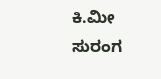ಕಿ.ಮೀ ಸುರಂಗ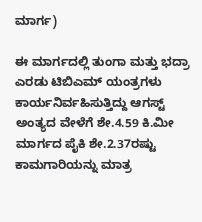ಮಾರ್ಗ)

ಈ ಮಾರ್ಗದಲ್ಲಿ ತುಂಗಾ ಮತ್ತು ಭದ್ರಾ ಎರಡು ಟಿಬಿಎಮ್ ಯಂತ್ರಗಳು ಕಾರ್ಯನಿರ್ವಹಿಸುತ್ತಿದ್ದು ಆಗಸ್ಟ್ ಅಂತ್ಯದ ವೇಳೆಗೆ ಶೇ.4.59 ಕಿ.ಮೀ ಮಾರ್ಗದ ಪೈಕಿ ಶೇ.2.37ರಷ್ಟು ಕಾಮಗಾರಿಯನ್ನು ಮಾತ್ರ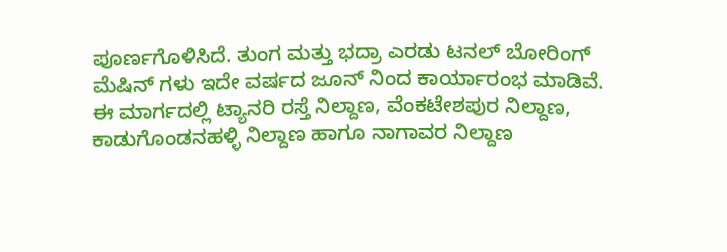ಪೂರ್ಣಗೊಳಿಸಿದೆ. ತುಂಗ ಮತ್ತು ಭದ್ರಾ ಎರಡು ಟನಲ್ ಬೋರಿಂಗ್ ಮೆಷಿನ್ ಗಳು ಇದೇ ವರ್ಷದ ಜೂನ್ ನಿಂದ ಕಾರ್ಯಾರಂಭ ಮಾಡಿವೆ. ಈ ಮಾರ್ಗದಲ್ಲಿ ಟ್ಯಾನರಿ ರಸ್ತೆ ನಿಲ್ದಾಣ, ವೆಂಕಟೇಶಪುರ ನಿಲ್ದಾಣ, ಕಾಡುಗೊಂಡನಹಳ್ಳಿ ನಿಲ್ದಾಣ ಹಾಗೂ ನಾಗಾವರ ನಿಲ್ದಾಣ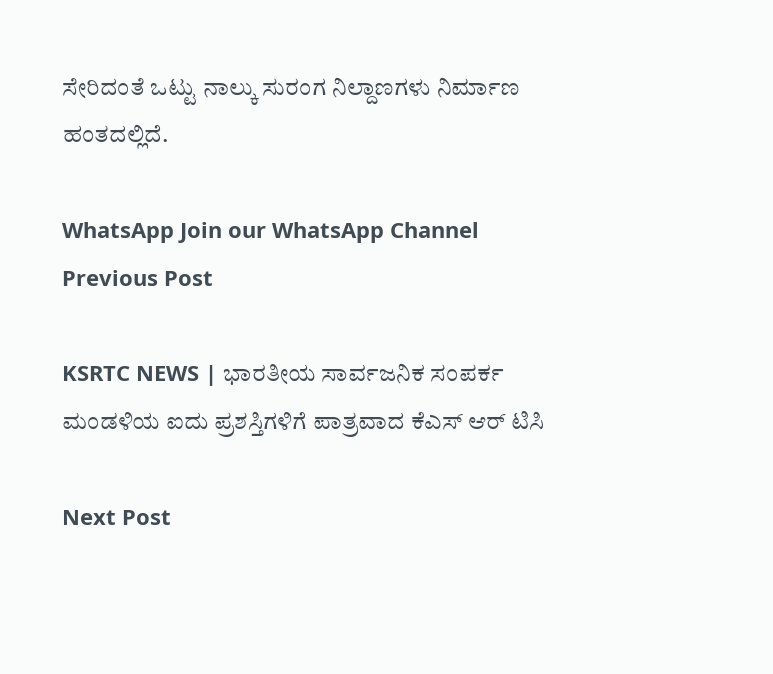ಸೇರಿದಂತೆ ಒಟ್ಟು ನಾಲ್ಕು ಸುರಂಗ ನಿಲ್ದಾಣಗಳು ನಿರ್ಮಾಣ ಹಂತದಲ್ಲಿದೆ.

WhatsApp Join our WhatsApp Channel
Previous Post

KSRTC NEWS | ಭಾರತೀಯ ಸಾರ್ವಜನಿಕ ಸಂಪರ್ಕ ಮಂಡಳಿಯ ಐದು ಪ್ರಶಸ್ತಿಗಳಿಗೆ ಪಾತ್ರವಾದ ಕೆಎಸ್ ಆರ್ ಟಿಸಿ

Next Post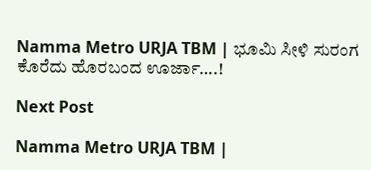Namma Metro URJA TBM | ಭೂಮಿ ಸೀಳಿ ಸುರಂಗ ಕೊರೆದು ಹೊರಬಂದ ಊರ್ಜಾ….!

Next Post

Namma Metro URJA TBM |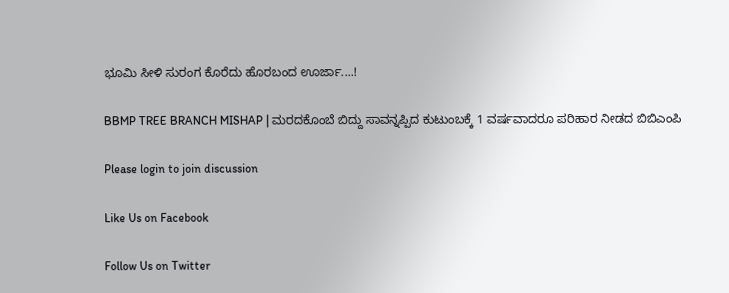ಭೂಮಿ ಸೀಳಿ ಸುರಂಗ ಕೊರೆದು ಹೊರಬಂದ ಊರ್ಜಾ....!

BBMP TREE BRANCH MISHAP | ಮರದಕೊಂಬೆ ಬಿದ್ದು ಸಾವನ್ನಪ್ಪಿದ ಕುಟುಂಬಕ್ಕೆ 1 ವರ್ಷವಾದರೂ ಪರಿಹಾರ ನೀಡದ ಬಿಬಿಎಂಪಿ

Please login to join discussion

Like Us on Facebook

Follow Us on Twitter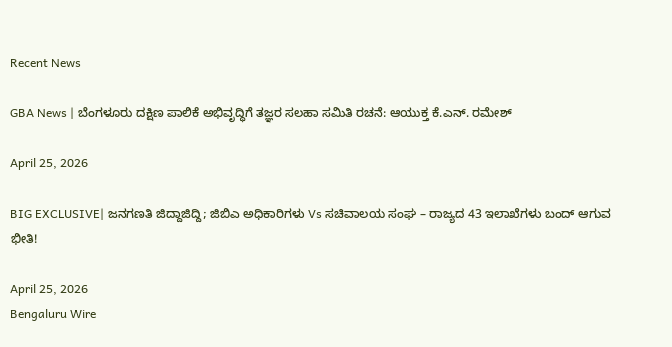Recent News

GBA News | ಬೆಂಗಳೂರು ದಕ್ಷಿಣ ಪಾಲಿಕೆ ಅಭಿವೃದ್ಧಿಗೆ ತಜ್ಞರ ಸಲಹಾ ಸಮಿತಿ ರಚನೆ: ಆಯುಕ್ತ ಕೆ.ಎನ್. ರಮೇಶ್

April 25, 2026

BIG EXCLUSIVE| ಜನಗಣತಿ ಜಿದ್ದಾಜಿದ್ದಿ; ಜಿಬಿಎ ಅಧಿಕಾರಿಗಳು Vs ಸಚಿವಾಲಯ ಸಂಘ – ರಾಜ್ಯದ 43 ಇಲಾಖೆಗಳು ಬಂದ್ ಆಗುವ ಭೀತಿ!

April 25, 2026
Bengaluru Wire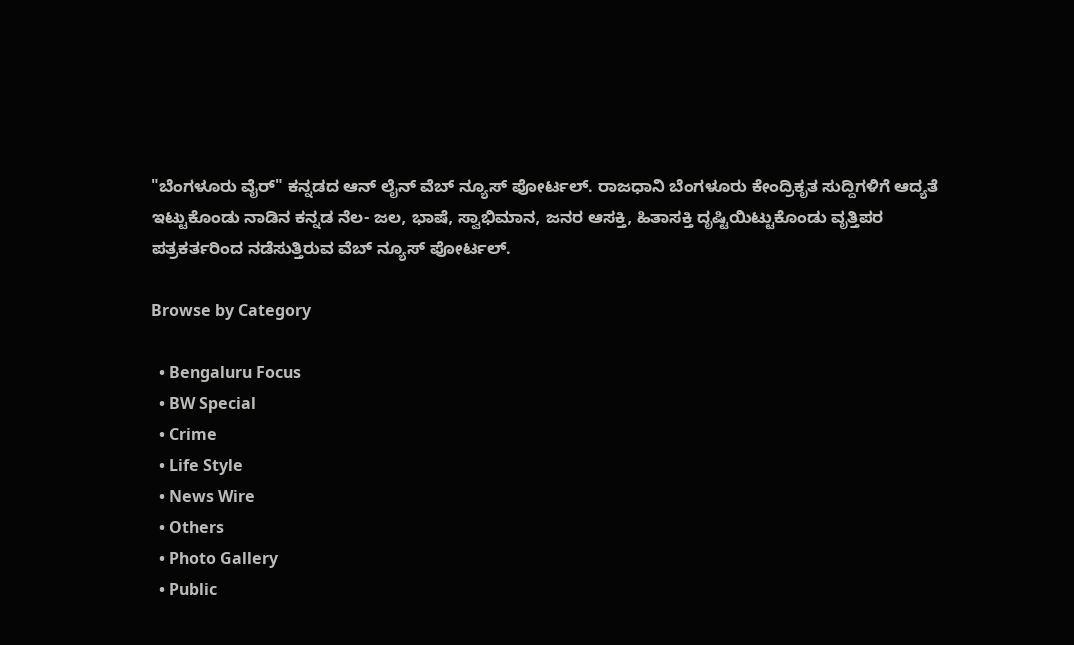"ಬೆಂಗಳೂರು ವೈರ್" ಕನ್ನಡದ ಆನ್ ಲೈನ್ ವೆಬ್ ನ್ಯೂಸ್ ಪೋರ್ಟಲ್. ರಾಜಧಾನಿ ಬೆಂಗಳೂರು ಕೇಂದ್ರಿಕೃತ ಸುದ್ದಿಗಳಿಗೆ ಆದ್ಯತೆ ಇಟ್ಟುಕೊಂಡು ನಾಡಿನ ಕನ್ನಡ ನೆಲ- ಜಲ, ಭಾಷೆ, ಸ್ವಾಭಿಮಾನ, ಜನರ ಆಸಕ್ತಿ, ಹಿತಾಸಕ್ತಿ ದೃಷ್ಟಿಯಿಟ್ಟುಕೊಂಡು ವೃತ್ತಿಪರ ಪತ್ರಕರ್ತರಿಂದ ನಡೆಸುತ್ತಿರುವ ವೆಬ್ ನ್ಯೂಸ್ ಪೋರ್ಟಲ್.

Browse by Category

  • Bengaluru Focus
  • BW Special
  • Crime
  • Life Style
  • News Wire
  • Others
  • Photo Gallery
  • Public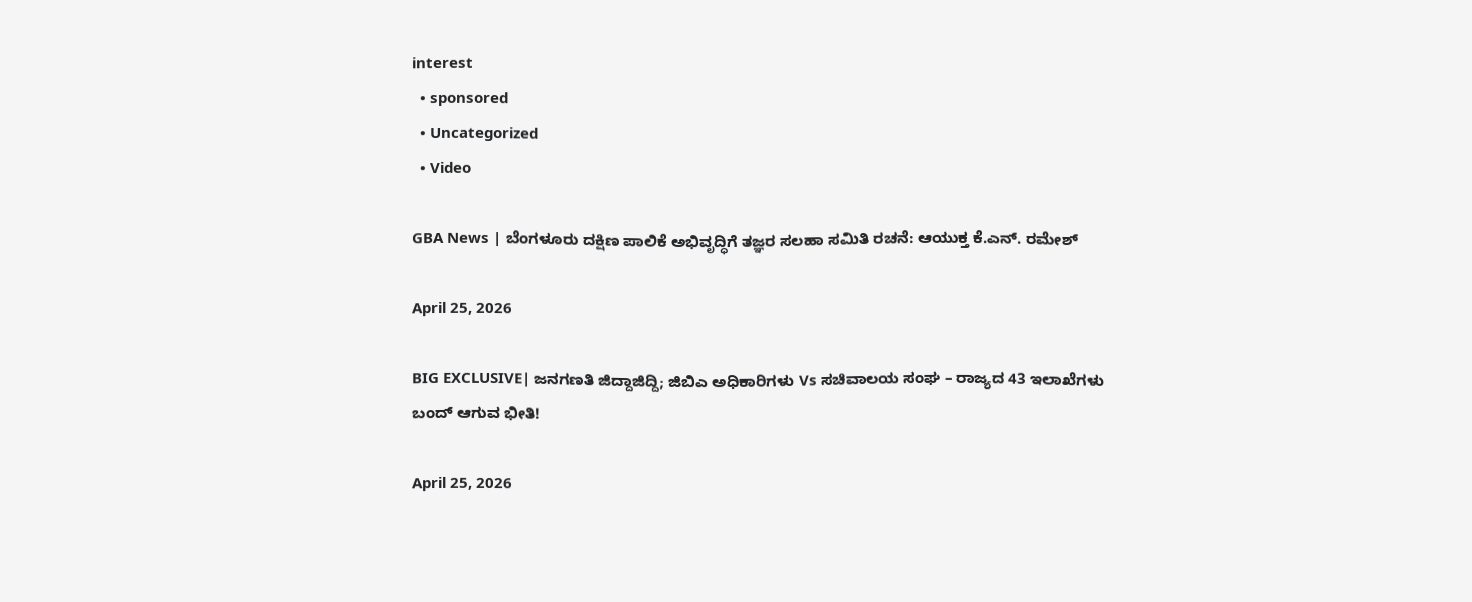interest
  • sponsored
  • Uncategorized
  • Video

GBA News | ಬೆಂಗಳೂರು ದಕ್ಷಿಣ ಪಾಲಿಕೆ ಅಭಿವೃದ್ಧಿಗೆ ತಜ್ಞರ ಸಲಹಾ ಸಮಿತಿ ರಚನೆ: ಆಯುಕ್ತ ಕೆ.ಎನ್. ರಮೇಶ್

April 25, 2026

BIG EXCLUSIVE| ಜನಗಣತಿ ಜಿದ್ದಾಜಿದ್ದಿ; ಜಿಬಿಎ ಅಧಿಕಾರಿಗಳು Vs ಸಚಿವಾಲಯ ಸಂಘ – ರಾಜ್ಯದ 43 ಇಲಾಖೆಗಳು ಬಂದ್ ಆಗುವ ಭೀತಿ!

April 25, 2026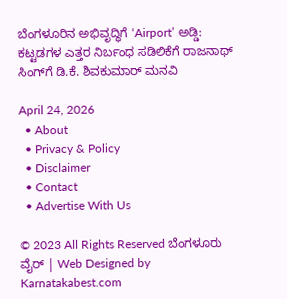ಬೆಂಗಳೂರಿನ ಅಭಿವೃದ್ಧಿಗೆ ‘Airport’ ಅಡ್ಡಿ: ಕಟ್ಟಡಗಳ ಎತ್ತರ ನಿರ್ಬಂಧ ಸಡಿಲಿಕೆಗೆ ರಾಜನಾಥ್ ಸಿಂಗ್‌ಗೆ ಡಿ.ಕೆ. ಶಿವಕುಮಾರ್ ಮನವಿ

April 24, 2026
  • About
  • Privacy & Policy
  • Disclaimer
  • Contact
  • Advertise With Us

© 2023 All Rights Reserved ಬೆಂಗಳೂರು ವೈರ್‌ | Web Designed by Karnatakabest.com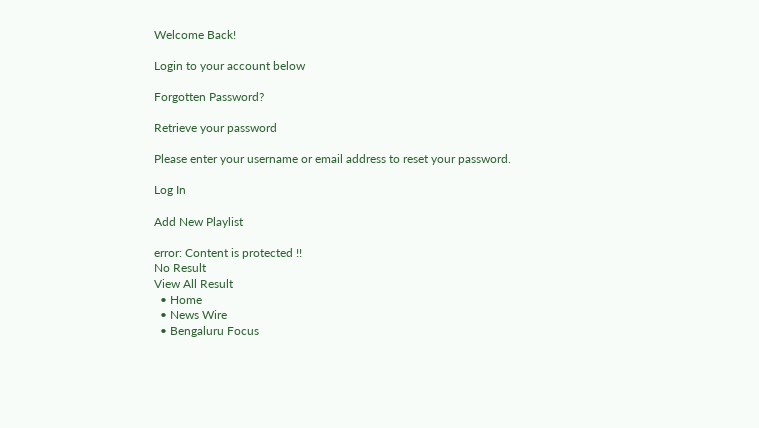Welcome Back!

Login to your account below

Forgotten Password?

Retrieve your password

Please enter your username or email address to reset your password.

Log In

Add New Playlist

error: Content is protected !!
No Result
View All Result
  • Home
  • News Wire
  • Bengaluru Focus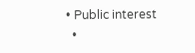• Public interest
  •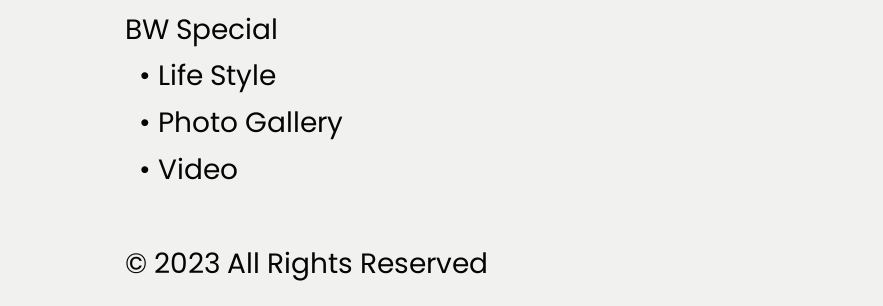BW Special
  • Life Style
  • Photo Gallery
  • Video

© 2023 All Rights Reserved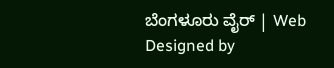ಬೆಂಗಳೂರು ವೈರ್‌ | Web Designed by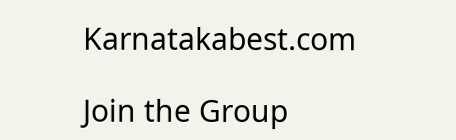Karnatakabest.com

Join the Group